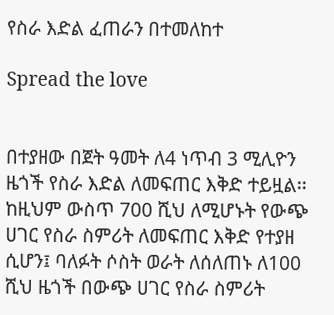የስራ እድል ፈጠራን በተመለከተ

Spread the love


በተያዘው በጀት ዓመት ለ4 ነጥብ 3 ሚሊዮን ዜጎች የስራ እድል ለመፍጠር እቅድ ተይዟል፡፡ከዚህም ውስጥ 700 ሺህ ለሚሆኑት የውጭ ሀገር የስራ ስምሪት ለመፍጠር እቅድ የተያዘ ሲሆን፤ ባለፉት ሶስት ወራት ለሰለጠኑ ለ100 ሺህ ዜጎች በውጭ ሀገር የስራ ስምሪት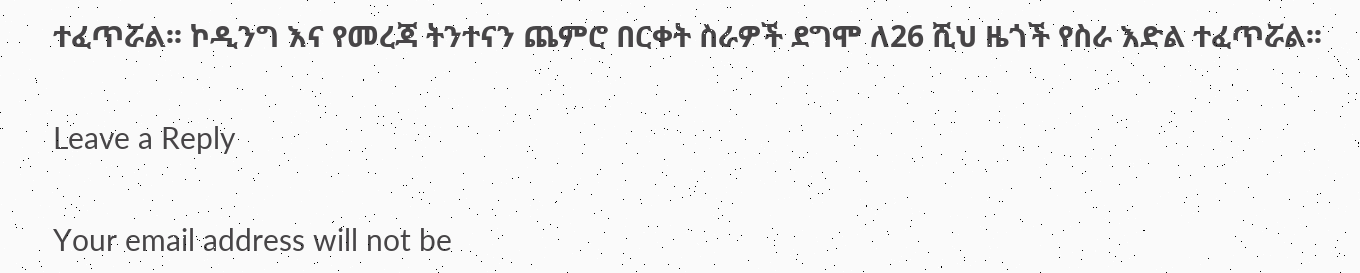ተፈጥሯል፡፡ ኮዲንግ እና የመረጃ ትንተናን ጨምሮ በርቀት ስራዎች ደግሞ ለ26 ሺህ ዜጎች የስራ እድል ተፈጥሯል፡፡

Leave a Reply

Your email address will not be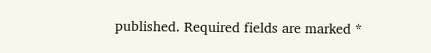published. Required fields are marked *